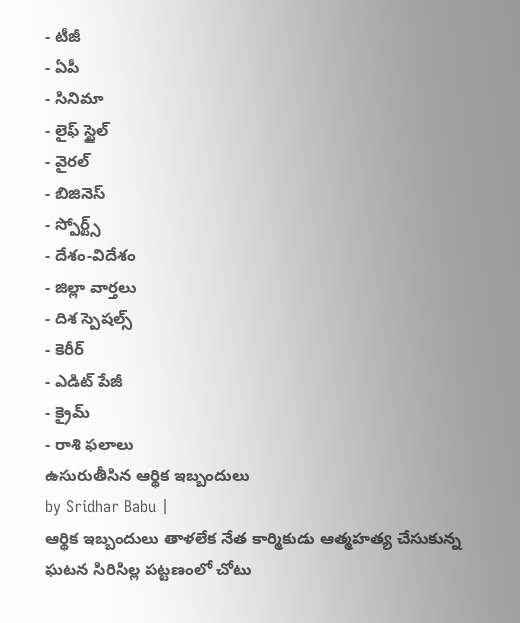- టీజీ
- ఏపీ
- సినిమా
- లైఫ్ స్టైల్
- వైరల్
- బిజినెస్
- స్పోర్ట్స్
- దేశం-విదేశం
- జిల్లా వార్తలు
- దిశ స్పెషల్స్
- కెరీర్
- ఎడిట్ పేజీ
- క్రైమ్
- రాశి ఫలాలు
ఉసురుతీసిన ఆర్థిక ఇబ్బందులు
by Sridhar Babu |
ఆర్థిక ఇబ్బందులు తాళలేక నేత కార్మికుడు ఆత్మహత్య చేసుకున్న ఘటన సిరిసిల్ల పట్టణంలో చోటు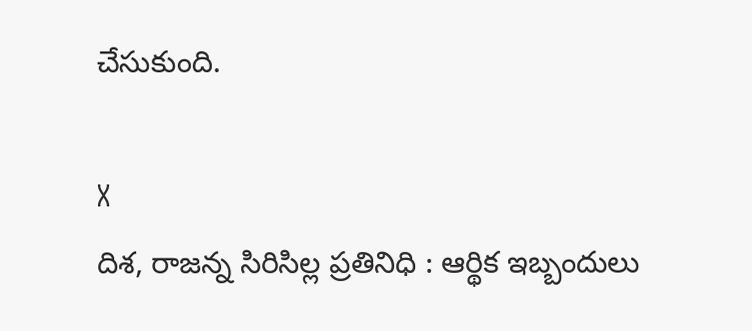చేసుకుంది.

X
దిశ, రాజన్న సిరిసిల్ల ప్రతినిధి : ఆర్థిక ఇబ్బందులు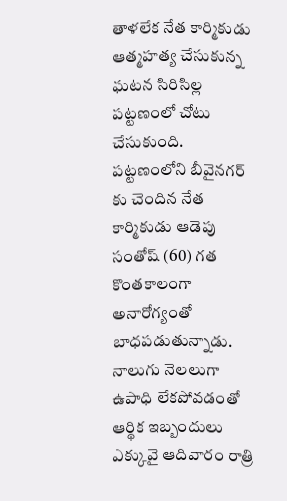తాళలేక నేత కార్మికుడు ఆత్మహత్య చేసుకున్న ఘటన సిరిసిల్ల పట్టణంలో చోటు చేసుకుంది. పట్టణంలోని బీవైనగర్ కు చెందిన నేత కార్మికుడు ఆడెపు సంతోష్ (60) గత కొంతకాలంగా అనారోగ్యంతో బాధపడుతున్నాడు. నాలుగు నెలలుగా ఉపాధి లేకపోవడంతో ఆర్థిక ఇబ్బందులు ఎక్కువై ఆదివారం రాత్రి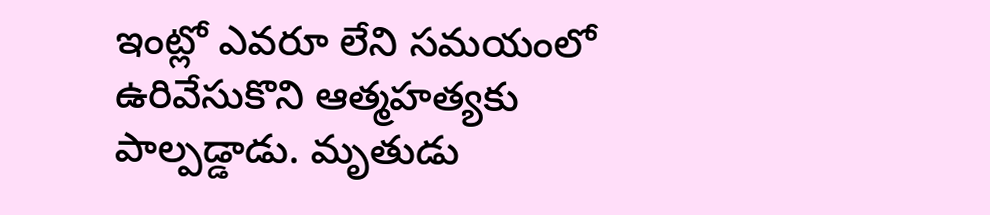ఇంట్లో ఎవరూ లేని సమయంలో ఉరివేసుకొని ఆత్మహత్యకు పాల్పడ్డాడు. మృతుడు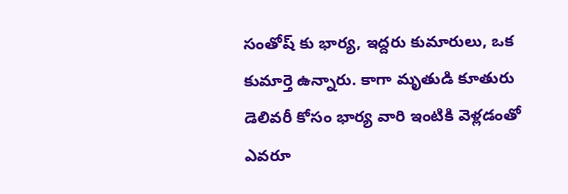సంతోష్ కు భార్య, ఇద్దరు కుమారులు, ఒక కుమార్తె ఉన్నారు. కాగా మృతుడి కూతురు డెలివరీ కోసం భార్య వారి ఇంటికి వెళ్లడంతో ఎవరూ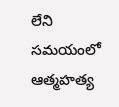లేని సమయంలో ఆత్మహత్య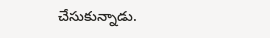చేసుకున్నాడు.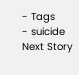- Tags
- suicide
Next Story